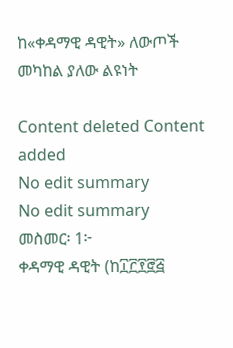ከ«ቀዳማዊ ዳዊት» ለውጦች መካከል ያለው ልዩነት

Content deleted Content added
No edit summary
No edit summary
መስመር፡ 1፦
ቀዳማዊ ዳዊት (ከ፲፫፻፸፭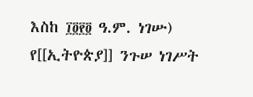እስከ ፲፬፻፬ ዓ.ም. ነገሡ) የ[[ኢትዮጵያ]] ንጉሠ ነገሥት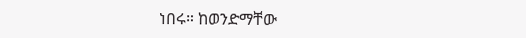ነበሩ። ከወንድማቸው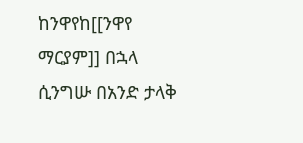ከንዋየከ[[ንዋየ ማርያም]] በኋላ ሲንግሡ በአንድ ታላቅ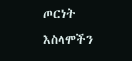ጦርነት እስላሞችን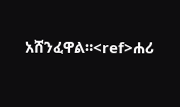አሸንፈዋል።<ref>ሐሪ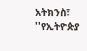አትክንስ፣ ''የኢትዮጵያ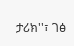ታሪክ''፣ ገፅ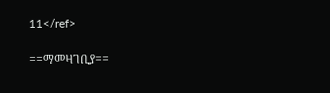11</ref>

==ማመዛገቢያ==